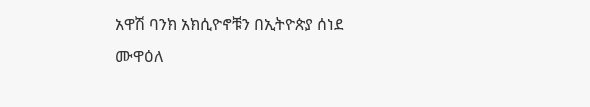አዋሽ ባንክ አክሲዮኖቹን በኢትዮጵያ ሰነደ ሙዋዕለ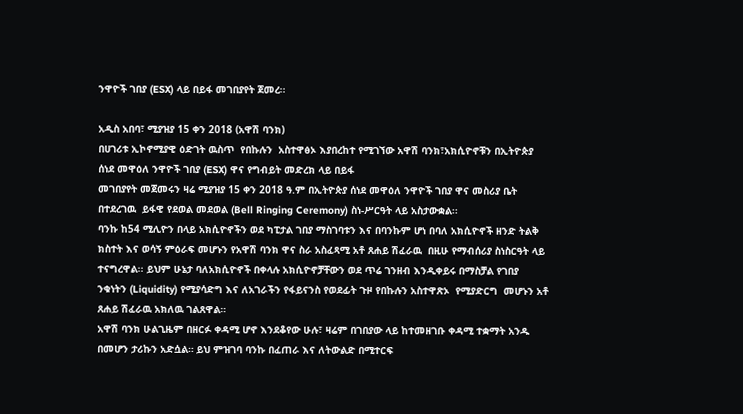ንዋዮች ገበያ (ESX) ላይ በይፋ መገበያየት ጀመረ፡፡

አዲስ አበባ፣ ሚያዝያ 15 ቀን 2018 (አዋሽ ባንክ)
በሀገሪቱ ኢኮኖሚያዊ ዕድገት ዉስጥ  የበኩሉን  አስተዋፅኦ እያበረከተ የሚገኘው አዋሽ ባንክ፣አክሲዮኖቹን በኢትዮጵያ ሰነደ መዋዕለ ንዋዮች ገበያ (ESX) ዋና የግብይት መድረክ ላይ በይፋ
መገበያየት መጀመሩን ዛሬ ሚያዝያ 15 ቀን 2018 ዓ.ም በኢትዮጵያ ሰነደ መዋዕለ ንዋዮች ገበያ ዋና መስሪያ ቤት በተደረገዉ  ይፋዊ የደወል መደወል (Bell Ringing Ceremony) ስነ-ሥርዓት ላይ አስታውቋል፡፡
ባንኩ ከ54 ሚሊዮን በላይ አክሲዮኖችን ወደ ካፒታል ገበያ ማስገባቱን እና በባንኩም ሆነ በባለ አክሲዮኖች ዘንድ ትልቅ ክስተት እና ወሳኝ ምዕራፍ መሆኑን የአዋሽ ባንክ ዋና ስራ አስፈጻሚ አቶ ጸሐይ ሽፈራዉ  በዚሁ የማብሰሪያ ስነስርዓት ላይ  ተናግረዋል፡፡ ይህም ሁኔታ ባለአክሲዮኖች በቀላሉ አክሲዮኖቻቸውን ወደ ጥሬ ገንዘብ እንዲቀይሩ በማስቻል የገበያ ንቁነትን (Liquidity) የሚያሳድግ እና ለአገራችን የፋይናንስ የወደፊት ጉዞ የበኩሉን አስተዋጽኦ  የሚያድርግ  መሆኑን አቶ ጸሐይ ሽፈራዉ አክለዉ ገልጸዋል።
አዋሽ ባንክ ሁልጊዜም በዘርፉ ቀዳሚ ሆኖ እንደቆየው ሁሉ፣ ዛሬም በገበያው ላይ ከተመዘገቡ ቀዳሚ ተቋማት አንዱ በመሆን ታሪኩን አድሷል። ይህ ምዝገባ ባንኩ በፈጠራ እና ለትውልድ በሚተርፍ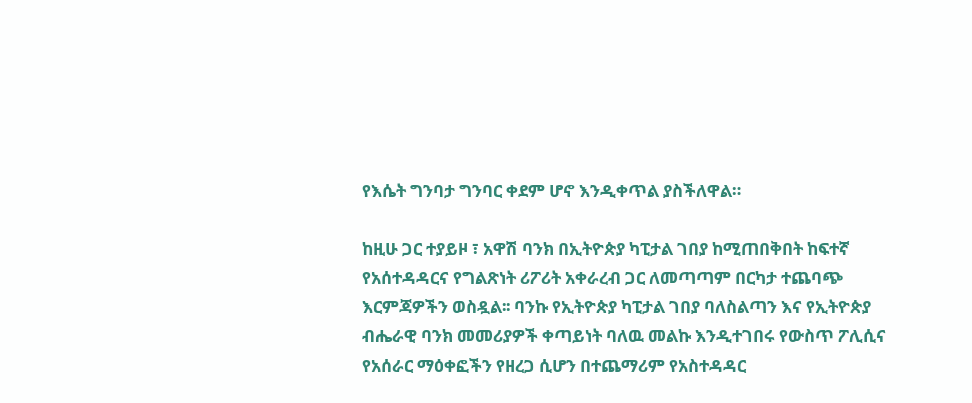የእሴት ግንባታ ግንባር ቀደም ሆኖ እንዲቀጥል ያስችለዋል።

ከዚሁ ጋር ተያይዞ ፣ አዋሽ ባንክ በኢትዮጵያ ካፒታል ገበያ ከሚጠበቅበት ከፍተኛ የአሰተዳዳርና የግልጽነት ሪፖሪት አቀራረብ ጋር ለመጣጣም በርካታ ተጨባጭ እርምጃዎችን ወስዷል፡፡ ባንኩ የኢትዮጵያ ካፒታል ገበያ ባለስልጣን እና የኢትዮጵያ ብሔራዊ ባንክ መመሪያዎች ቀጣይነት ባለዉ መልኩ እንዲተገበሩ የውስጥ ፖሊሲና የአሰራር ማዕቀፎችን የዘረጋ ሲሆን በተጨማሪም የአስተዳዳር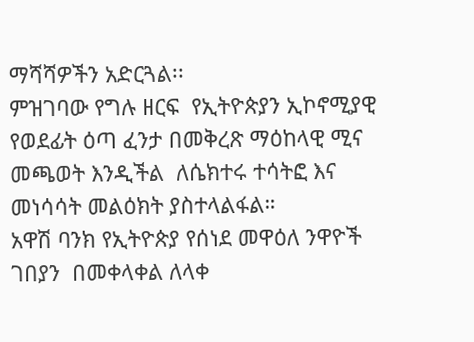ማሻሻዎችን አድርጓል፡፡
ምዝገባው የግሉ ዘርፍ  የኢትዮጵያን ኢኮኖሚያዊ የወደፊት ዕጣ ፈንታ በመቅረጽ ማዕከላዊ ሚና መጫወት እንዲችል  ለሴክተሩ ተሳትፎ እና  መነሳሳት መልዕክት ያስተላልፋል።
አዋሽ ባንክ የኢትዮጵያ የሰነደ መዋዕለ ንዋዮች ገበያን  በመቀላቀል ለላቀ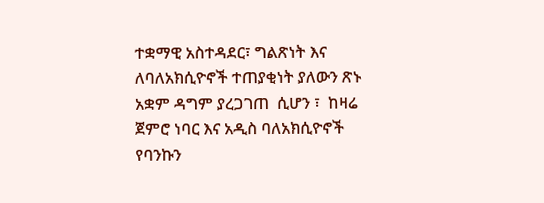ተቋማዊ አስተዳደር፣ ግልጽነት እና ለባለአክሲዮኖች ተጠያቂነት ያለውን ጽኑ አቋም ዳግም ያረጋገጠ  ሲሆን ፣  ከዛሬ ጀምሮ ነባር እና አዲስ ባለአክሲዮኖች የባንኩን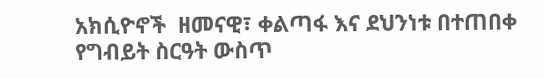አክሲዮኖች  ዘመናዊ፣ ቀልጣፋ እና ደህንነቱ በተጠበቀ የግብይት ስርዓት ውስጥ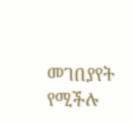መገበያየት የሚችሉ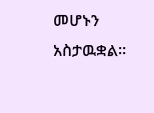መሆኑን አስታዉቋል።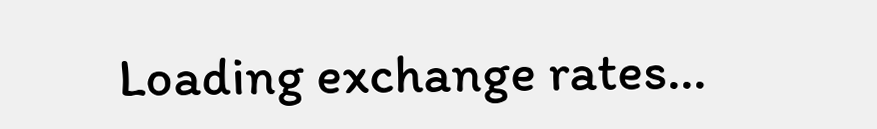Loading exchange rates...